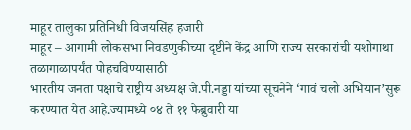माहूर तालुका प्रतिनिधी विजयसिंह हजारी
माहूर – आगामी लोकसभा निवडणुकीच्या दृष्टीने केंद्र आणि राज्य सरकारांची यशोगाथा तळागाळापर्यंत पोहचविण्यासाठी
भारतीय जनता पक्षाचे राष्ट्रीय अध्यक्ष जे.पी.नड्डा यांच्या सूचनेने ‘गावं चलो अभियान’सुरू करण्यात येत आहे.ज्यामध्ये ०४ ते ११ फेब्रुवारी या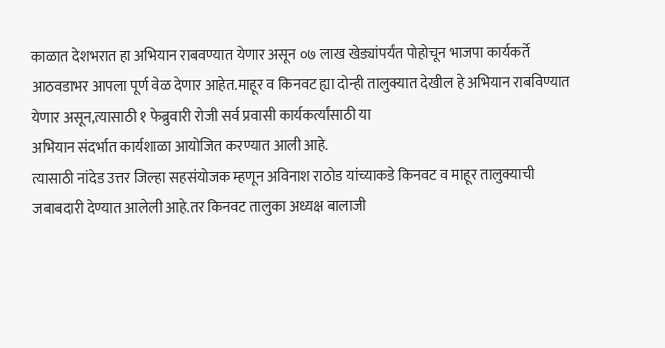काळात देशभरात हा अभियान राबवण्यात येणार असून ०७ लाख खेड्यांपर्यंत पोहोचून भाजपा कार्यकर्ते आठवडाभर आपला पूर्ण वेळ देणार आहेत.माहूर व किनवट ह्या दोन्ही तालुक्यात देखील हे अभियान राबविण्यात येणार असून,त्यासाठी १ फेब्रुवारी रोजी सर्व प्रवासी कार्यकर्त्यांसाठी या
अभियान संदर्भात कार्यशाळा आयोजित करण्यात आली आहे.
त्यासाठी नांदेड उत्तर जिल्हा सहसंयोजक म्हणून अविनाश राठोड यांच्याकडे किनवट व माहूर तालुक्याची जबाबदारी देण्यात आलेली आहे.तर किनवट तालुका अध्यक्ष बालाजी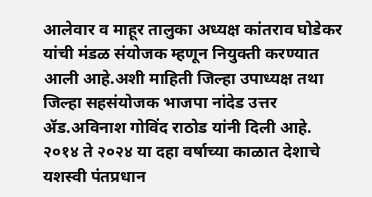आलेवार व माहूर तालुका अध्यक्ष कांतराव घोडेकर यांची मंडळ संयोजक म्हणून नियुक्ती करण्यात आली आहे.अशी माहिती जिल्हा उपाध्यक्ष तथा जिल्हा सहसंयोजक भाजपा नांदेड उत्तर ॲड.अविनाश गोविंद राठोड यांनी दिली आहे.
२०१४ ते २०२४ या दहा वर्षाच्या काळात देशाचे यशस्वी पंतप्रधान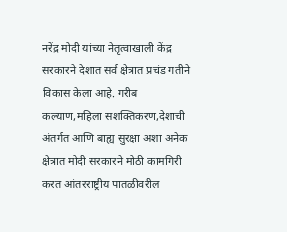नरेंद्र मोदी यांच्या नेतृत्वाखाली केंद्र सरकारने देशात सर्व क्षेत्रात प्रचंड गतीने विकास केला आहे. गरीब कल्याण,महिला सशक्तिकरण,देशाची अंतर्गत आणि बाह्य सुरक्षा अशा अनेक क्षेत्रात मोदी सरकारने मोठी कामगिरी करत आंतरराष्ट्रीय पातळीवरील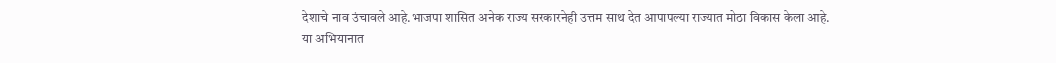देशाचे नाव उंचावले आहे.भाजपा शासित अनेक राज्य सरकारनेही उत्तम साथ देत आपापल्या राज्यात मोठा विकास केला आहे.
या अभियानात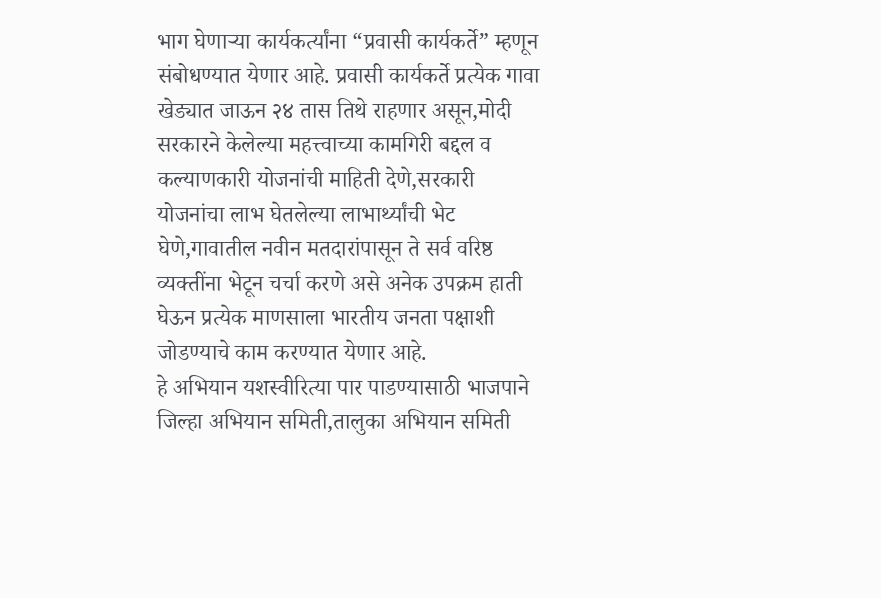भाग घेणाऱ्या कार्यकर्त्यांना “प्रवासी कार्यकर्ते” म्हणून संबोधण्यात येणार आहे. प्रवासी कार्यकर्ते प्रत्येक गावा खेड्यात जाऊन २४ तास तिथे राहणार असून,मोदी सरकारने केलेल्या महत्त्वाच्या कामगिरी बद्दल व कल्याणकारी योजनांची माहिती देणे,सरकारी योजनांचा लाभ घेतलेल्या लाभार्थ्यांची भेट घेणे,गावातील नवीन मतदारांपासून ते सर्व वरिष्ठ व्यक्तींना भेटून चर्चा करणे असे अनेक उपक्रम हाती घेऊन प्रत्येक माणसाला भारतीय जनता पक्षाशी जोडण्याचे काम करण्यात येणार आहे.
हे अभियान यशस्वीरित्या पार पाडण्यासाठी भाजपाने जिल्हा अभियान समिती,तालुका अभियान समिती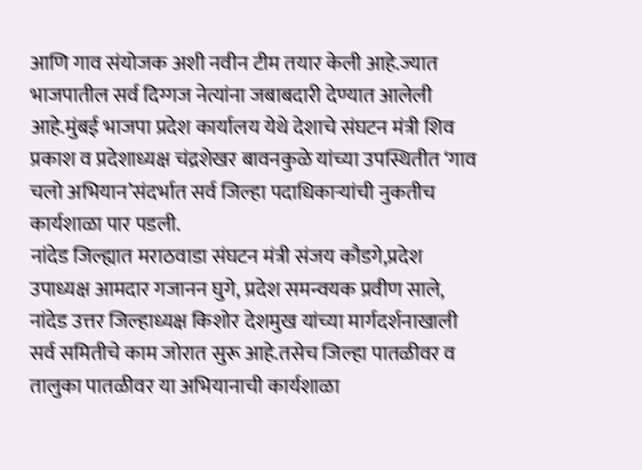आणि गाव संयोजक अशी नवीन टीम तयार केली आहे.ज्यात भाजपातील सर्व दिग्गज नेत्यांना जबाबदारी देण्यात आलेली आहे.मुंबई भाजपा प्रदेश कार्यालय येथे देशाचे संघटन मंत्री शिव प्रकाश व प्रदेशाध्यक्ष चंद्रशेखर बावनकुळे यांच्या उपस्थितीत ‘गाव चलो अभियान’संदर्भात सर्व जिल्हा पदाधिकाऱ्यांची नुकतीच कार्यशाळा पार पडली.
नांदेड जिल्ह्यात मराठवाडा संघटन मंत्री संजय कौडगे,प्रदेश उपाध्यक्ष आमदार गजानन घुगे, प्रदेश समन्वयक प्रवीण साले,
नांदेड उत्तर जिल्हाध्यक्ष किशोर देशमुख यांच्या मार्गदर्शनाखाली सर्व समितीचे काम जोरात सुरू आहे.तसेच जिल्हा पातळीवर व तालुका पातळीवर या अभियानाची कार्यशाळा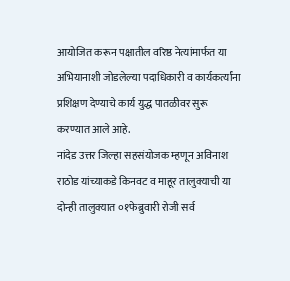आयोजित करून पक्षातील वरिष्ठ नेत्यांमार्फत या अभियानाशी जोडलेल्या पदाधिकारी व कार्यकर्त्यांना प्रशिक्षण देण्याचे कार्य युद्ध पातळीवर सुरू करण्यात आले आहे.
नांदेड उत्तर जिल्हा सहसंयोजक म्हणून अविनाश राठोड यांच्याकडे किनवट व माहूर तालुक्याची या दोन्ही तालुक्यात ०१फेब्रुवारी रोजी सर्व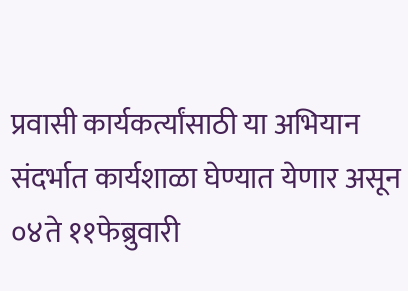प्रवासी कार्यकर्त्यांसाठी या अभियान संदर्भात कार्यशाळा घेण्यात येणार असून ०४ते ११फेब्रुवारी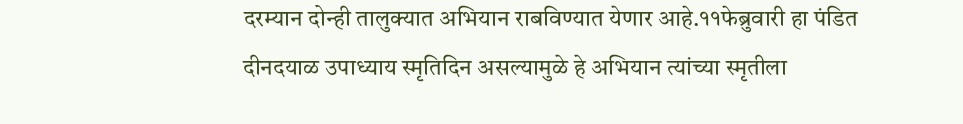दरम्यान दोन्ही तालुक्यात अभियान राबविण्यात येणार आहे.११फेब्रुवारी हा पंडित दीनदयाळ उपाध्याय स्मृतिदिन असल्यामुळे हे अभियान त्यांच्या स्मृतीला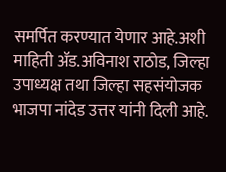समर्पित करण्यात येणार आहे.अशी माहिती ॲड.अविनाश राठोड, जिल्हा उपाध्यक्ष तथा जिल्हा सहसंयोजक भाजपा नांदेड उत्तर यांनी दिली आहे.